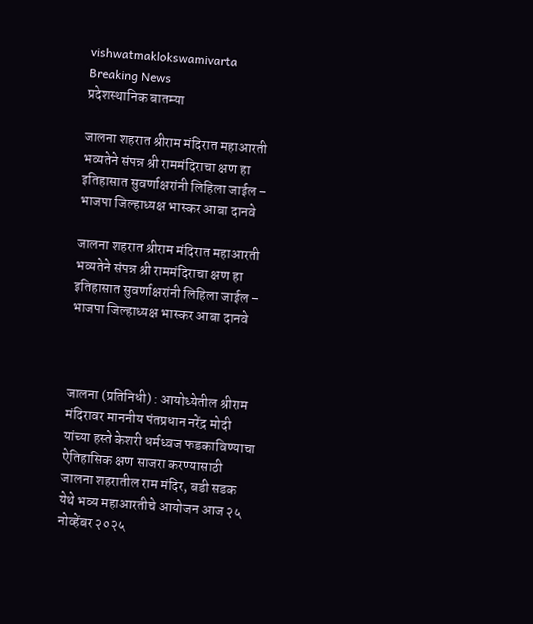vishwatmaklokswamivarta
Breaking News
प्रदेशस्थानिक बातम्या

जालना शहरात श्रीराम मंदिरात महाआरती भव्यतेने संपन्न श्री राममंदिराचा क्षण हा इतिहासात सुवर्णाक्षरांनी लिहिला जाईल – भाजपा जिल्हाध्यक्ष भास्कर आबा दानवे

जालना शहरात श्रीराम मंदिरात महाआरती भव्यतेने संपन्न श्री राममंदिराचा क्षण हा इतिहासात सुवर्णाक्षरांनी लिहिला जाईल – भाजपा जिल्हाध्यक्ष भास्कर आबा दानवे



जालना (प्रतिनिधी) : आयोध्येतील श्रीराम मंदिरावर माननीय पंतप्रधान नरेंद्र मोदी यांच्या हस्ते केशरी धर्मध्वज फडकाविण्याचा ऐतिहासिक क्षण साजरा करण्यासाठी जालना शहरातील राम मंदिर, बडी सडक येथे भव्य महाआरतीचे आयोजन आज २५ नोव्हेंबर २०२५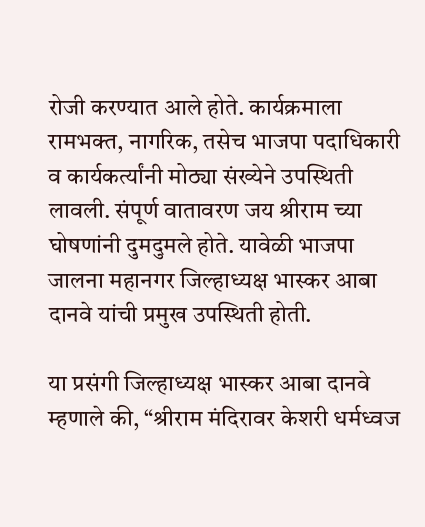रोजी करण्यात आले होते. कार्यक्रमाला रामभक्त, नागरिक, तसेच भाजपा पदाधिकारी व कार्यकर्त्यांनी मोठ्या संख्येने उपस्थिती लावली. संपूर्ण वातावरण जय श्रीराम च्या घोषणांनी दुमदुमले होते. यावेळी भाजपा जालना महानगर जिल्हाध्यक्ष भास्कर आबा दानवे यांची प्रमुख उपस्थिती होती.

या प्रसंगी जिल्हाध्यक्ष भास्कर आबा दानवे म्हणाले की, “श्रीराम मंदिरावर केशरी धर्मध्वज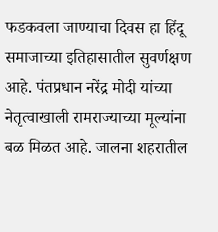फडकवला जाण्याचा दिवस हा हिंदू समाजाच्या इतिहासातील सुवर्णक्षण आहे. पंतप्रधान नरेंद्र मोदी यांच्या नेतृत्वाखाली रामराज्याच्या मूल्यांना बळ मिळत आहे. जालना शहरातील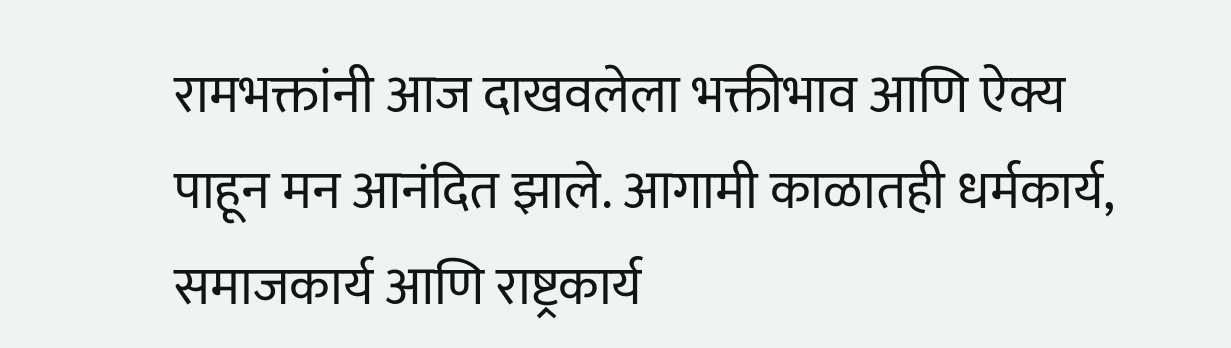रामभक्तांनी आज दाखवलेला भक्तीभाव आणि ऐक्य पाहून मन आनंदित झाले. आगामी काळातही धर्मकार्य, समाजकार्य आणि राष्ट्रकार्य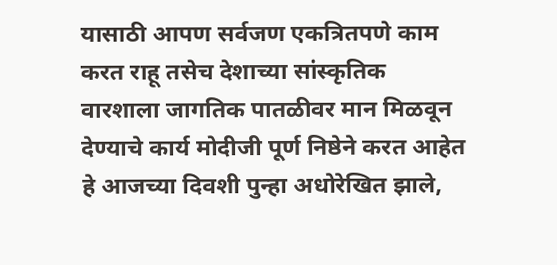यासाठी आपण सर्वजण एकत्रितपणे काम करत राहू तसेच देशाच्या सांस्कृतिक वारशाला जागतिक पातळीवर मान मिळवून देण्याचे कार्य मोदीजी पूर्ण निष्ठेने करत आहेत हे आजच्या दिवशी पुन्हा अधोरेखित झाले,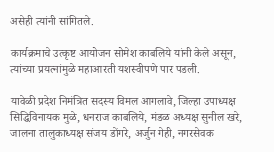असेही त्यांनी सांगितले.

कार्यक्रमाचे उत्कृष्ट आयोजन सोमेश काबलिये यांनी केले असून, त्यांच्या प्रयत्नांमुळे महाआरती यशस्वीपणे पार पडली.

यावेळी प्रदेश निमंत्रित सदस्य विमल आगलावे, जिल्हा उपाध्यक्ष सिद्धिविनायक मुळे, धनराज काबलिये, मंडळ अध्यक्ष सुनील खरे, जालना तालुकाध्यक्ष संजय डोंगरे, अर्जुन गेही, नगरसेवक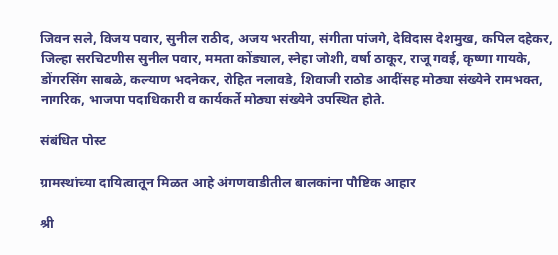जिवन सले, विजय पवार, सुनील राठीद, अजय भरतीया, संगीता पांजगे, देविदास देशमुख, कपिल दहेकर, जिल्हा सरचिटणीस सुनील पवार, ममता कोंड्याल, स्नेहा जोशी, वर्षा ठाकूर, राजू गवई, कृष्णा गायके, डोंगरसिंग साबळे, कल्याण भदनेकर, रोहित नलावडे, शिवाजी राठोड आदींसह मोठ्या संख्येने रामभक्त, नागरिक, भाजपा पदाधिकारी व कार्यकर्ते मोठ्या संख्येने उपस्थित होते.

संबंधित पोस्ट

ग्रामस्थांच्या दायित्वातून मिळत आहे अंगणवाडीतील बालकांना पौष्टिक आहार

श्री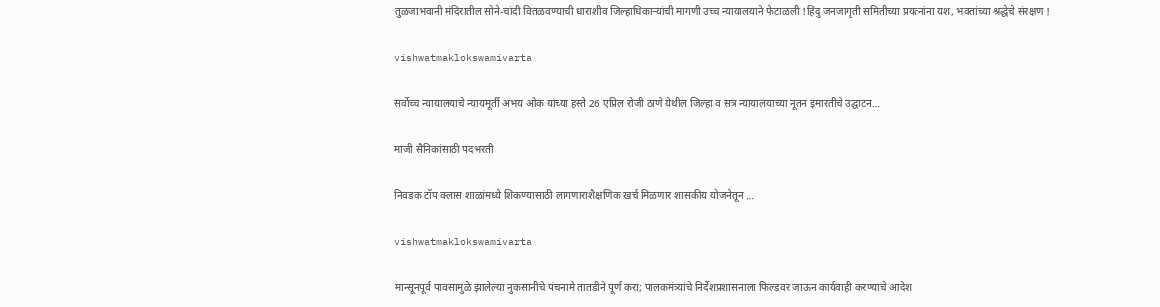तुळजाभवानी मंदिरातील सोने-चांदी वितळवण्याची धाराशीव जिल्हाधिकार्‍यांची मागणी उच्च न्यायालयाने फेटाळली !हिंदु जनजागृती समितीच्या प्रयत्नांना यश, भक्तांच्या श्रद्धेचे संरक्षण !

vishwatmaklokswamivarta

सर्वोच्च न्यायालयाचे न्यायमूर्ती अभय ओक यांच्या हस्ते 26 एप्रिल रोजी ठाणे येथील जिल्हा व सत्र न्यायालयाच्या नूतन इमारतीचे उद्घाटन…

माजी सैनिकांसाठी पदभरती

निवडक टॉप क्लास शाळांमध्ये शिकण्यासाठी लागणाराशैक्षणिक खर्च मिळणार शासकीय योजनेतून …

vishwatmaklokswamivarta

मान्सूनपूर्व पावसामुळे झालेल्या नुकसानीचे पंचनामे तातडीने पूर्ण करा; पालकमंत्र्यांचे निर्देशप्रशासनाला फिल्डवर जाऊन कार्यवाही करण्याचे आदेश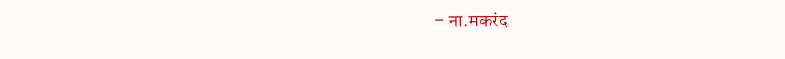– ना.मकरंद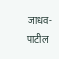जाधव-पाटील